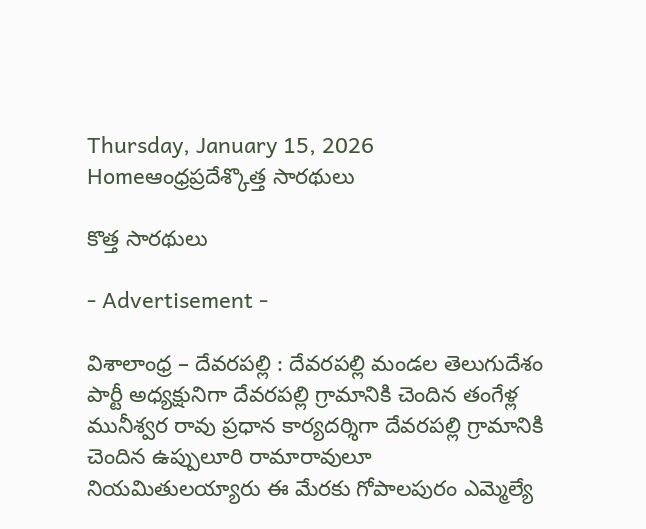Thursday, January 15, 2026
Homeఆంధ్రప్రదేశ్కొత్త సారథులు

కొత్త సారథులు

- Advertisement -

విశాలాంధ్ర – దేవరపల్లి : దేవరపల్లి మండల తెలుగుదేశం పార్టీ అధ్యక్షునిగా దేవరపల్లి గ్రామానికి చెందిన తంగేళ్ల మునీశ్వర రావు ప్రధాన కార్యదర్శిగా దేవరపల్లి గ్రామానికి చెందిన ఉప్పులూరి రామారావులూ నియమితులయ్యారు ఈ మేరకు గోపాలపురం ఎమ్మెల్యే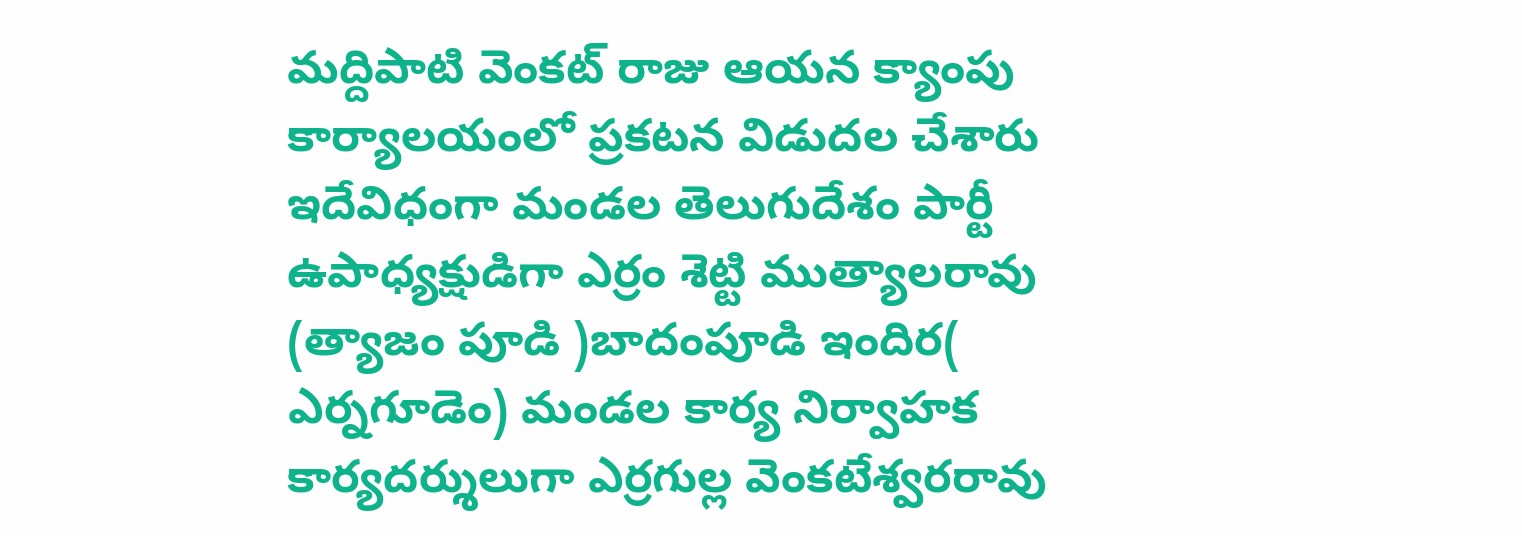మద్దిపాటి వెంకట్ రాజు ఆయన క్యాంపు కార్యాలయంలో ప్రకటన విడుదల చేశారు ఇదేవిధంగా మండల తెలుగుదేశం పార్టీ ఉపాధ్యక్షుడిగా ఎర్రం శెట్టి ముత్యాలరావు (త్యాజం పూడి )బాదంపూడి ఇందిర( ఎర్నగూడెం) మండల కార్య నిర్వాహక కార్యదర్శులుగా ఎర్రగుల్ల వెంకటేశ్వరరావు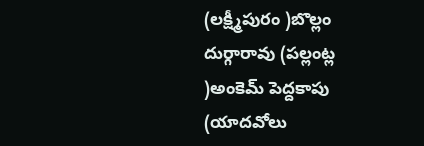(లక్ష్మీపురం )బొల్లం దుర్గారావు (పల్లంట్ల )అంకెమ్ పెద్దకాపు (యాదవోలు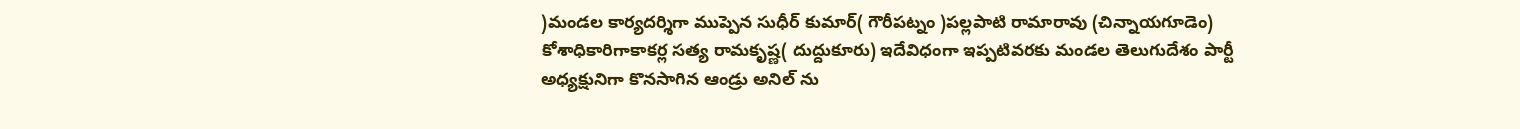)మండల కార్యదర్శిగా ముప్పెన సుధీర్ కుమార్( గౌరీపట్నం )పల్లపాటి రామారావు (చిన్నాయగూడెం) కోశాధికారిగాకాకర్ల సత్య రామకృష్ణ( దుద్దుకూరు) ఇదేవిధంగా ఇప్పటివరకు మండల తెలుగుదేశం పార్టీ అధ్యక్షునిగా కొనసాగిన ఆండ్రు అనిల్ ను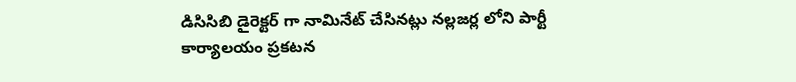డిసిసిబి డైరెక్టర్ గా నామినేట్ చేసినట్లు నల్లజర్ల లోని పార్టీ కార్యాలయం ప్రకటన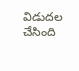విడుదల చేసింది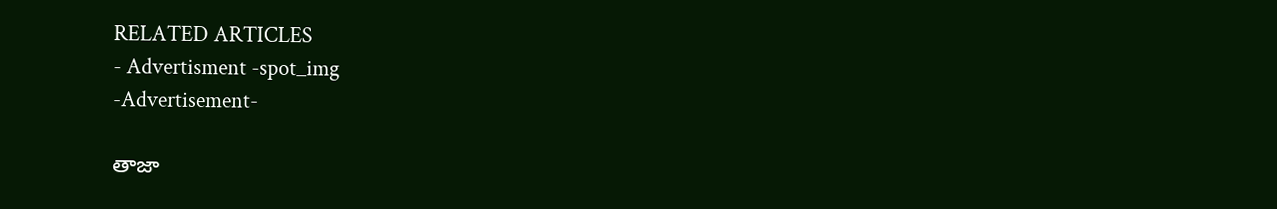RELATED ARTICLES
- Advertisment -spot_img
-Advertisement-

తాజా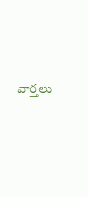వార్తలు